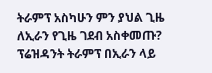ትራምፕ አስካሁን ምን ያህል ጊዜ ለኢራን የጊዜ ገደብ አስቀመጡ?
ፕሬዝዳንት ትራምፕ በኢራን ላይ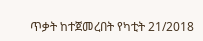ጥቃት ከተጀመረበት የካቲት 21/2018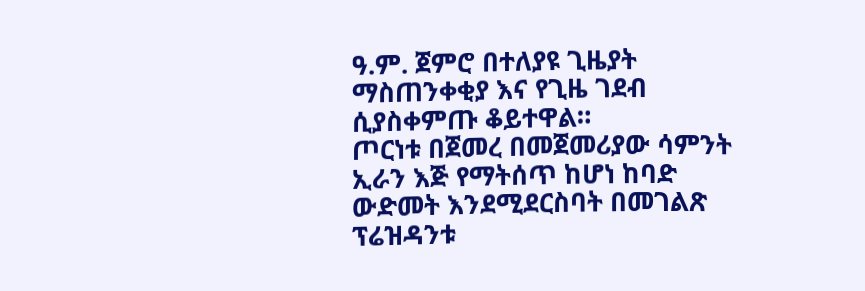ዓ.ም. ጀምሮ በተለያዩ ጊዜያት ማስጠንቀቂያ እና የጊዜ ገደብ ሲያስቀምጡ ቆይተዋል።
ጦርነቱ በጀመረ በመጀመሪያው ሳምንት ኢራን እጅ የማትሰጥ ከሆነ ከባድ ውድመት እንደሚደርስባት በመገልጽ ፕሬዝዳንቱ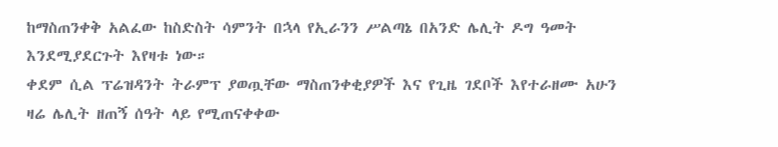ከማስጠንቀቅ አልፈው ከስድስት ሳምንት በኋላ የኢራንን ሥልጣኔ በአንድ ሌሊት ዶግ ዓመት እንደሚያደርጉት እየዛቱ ነው።
ቀደም ሲል ፕሬዝዳንት ትራምፕ ያወጧቸው ማስጠንቀቂያዎች እና የጊዜ ገደቦች እየተራዘሙ አሁን ዛሬ ሌሊት ዘጠኝ ሰዓት ላይ የሚጠናቀቀው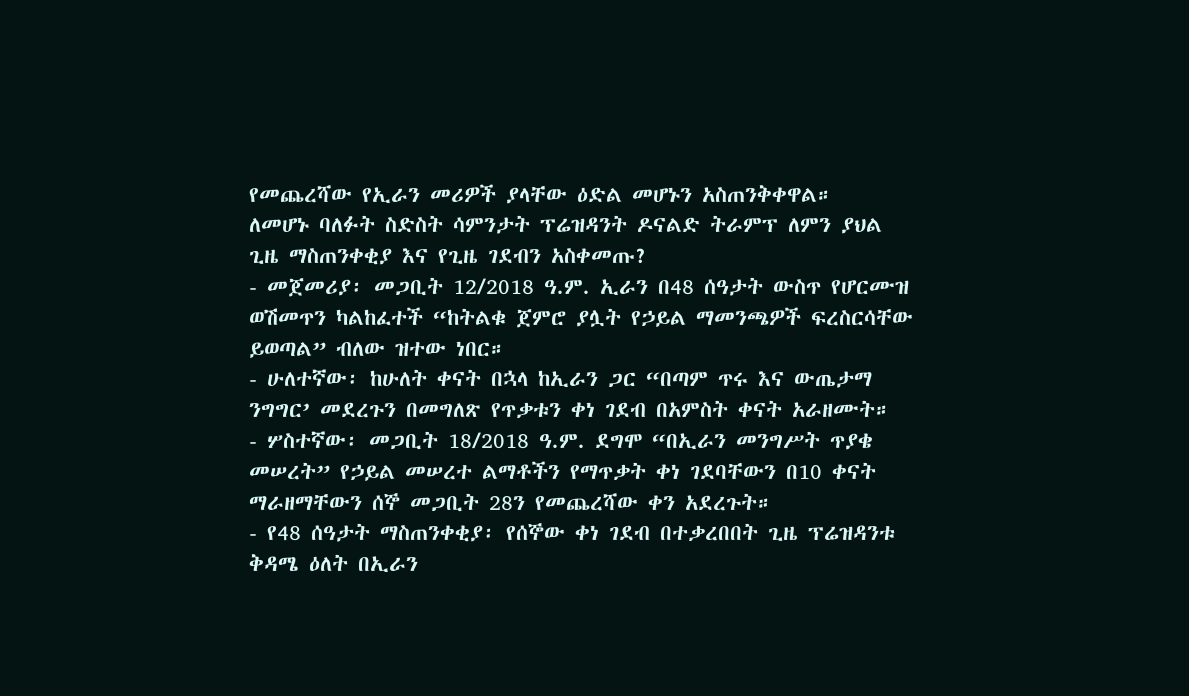የመጨረሻው የኢራን መሪዎች ያላቸው ዕድል መሆኑን አስጠንቅቀዋል።
ለመሆኑ ባለፉት ስድስት ሳምንታት ፕሬዝዳንት ዶናልድ ትራምፕ ለምን ያህል ጊዜ ማስጠንቀቂያ እና የጊዜ ገደብን አስቀመጡ?
- መጀመሪያ፡ መጋቢት 12/2018 ዓ.ም. ኢራን በ48 ሰዓታት ውስጥ የሆርሙዝ ወሽመጥን ካልከፈተች “ከትልቁ ጀምሮ ያሏት የኃይል ማመንጫዎች ፍረስርሳቸው ይወጣል” ብለው ዝተው ነበር።
- ሁለተኛው፡ ከሁለት ቀናት በኋላ ከኢራን ጋር “በጣም ጥሩ እና ውጤታማ ንግግር’ መደረጉን በመግለጽ የጥቃቱን ቀነ ገደብ በአምስት ቀናት አራዘሙት።
- ሦስተኛው፡ መጋቢት 18/2018 ዓ.ም. ደግሞ “በኢራን መንግሥት ጥያቄ መሠረት” የኃይል መሠረተ ልማቶችን የማጥቃት ቀነ ገደባቸውን በ10 ቀናት ማራዘማቸውን ሰኞ መጋቢት 28ን የመጨረሻው ቀን አደረጉት።
- የ48 ሰዓታት ማስጠንቀቂያ፡ የሰኞው ቀነ ገደብ በተቃረበበት ጊዜ ፕሬዝዳንቱ ቅዳሜ ዕለት በኢራን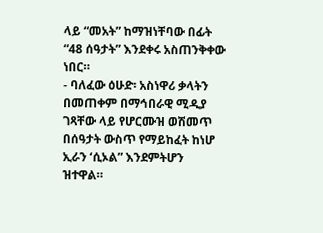ላይ “መአት” ከማዝነቸባው በፊት “48 ሰዓታት” እንደቀሩ አስጠንቅቀው ነበር።
- ባለፈው ዕሁድ፡ አስነዋሪ ቃላትን በመጠቀም በማኅበራዊ ሚዲያ ገጻቸው ላይ የሆርሙዝ ወሽመጥ በሰዓታት ውስጥ የማይከፈት ከነሆ ኢራን ‘ሲኦል” እንደምትሆን ዝተዋል።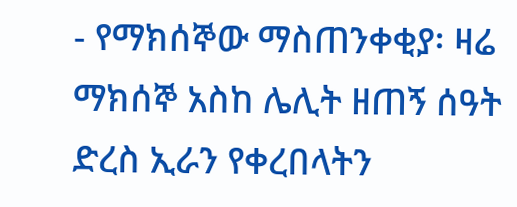- የማክሰኞው ማስጠንቀቂያ፡ ዛሬ ማክሰኞ አስከ ሌሊት ዘጠኝ ሰዓት ድረስ ኢራን የቀረበላትን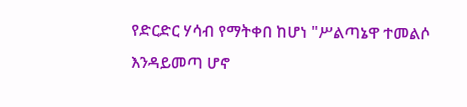የድርድር ሃሳብ የማትቀበ ከሆነ "ሥልጣኔዋ ተመልሶ እንዳይመጣ ሆኖ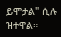ይሞታል" ሲሉ ዝተዋል።